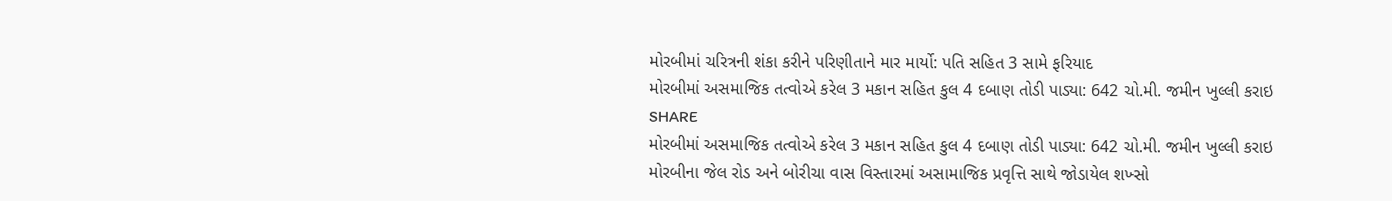મોરબીમાં ચરિત્રની શંકા કરીને પરિણીતાને માર માર્યો: પતિ સહિત 3 સામે ફરિયાદ
મોરબીમાં અસમાજિક તત્વોએ કરેલ 3 મકાન સહિત કુલ 4 દબાણ તોડી પાડ્યા: 642 ચો.મી. જમીન ખુલ્લી કરાઇ
SHARE
મોરબીમાં અસમાજિક તત્વોએ કરેલ 3 મકાન સહિત કુલ 4 દબાણ તોડી પાડ્યા: 642 ચો.મી. જમીન ખુલ્લી કરાઇ
મોરબીના જેલ રોડ અને બોરીચા વાસ વિસ્તારમાં અસામાજિક પ્રવૃત્તિ સાથે જોડાયેલ શખ્સો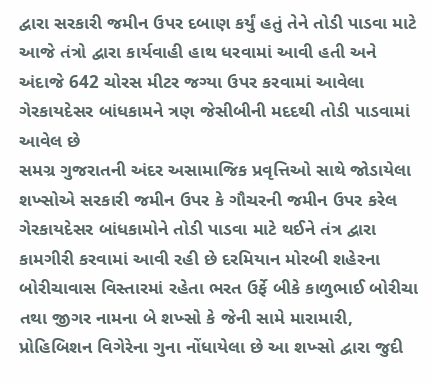દ્વારા સરકારી જમીન ઉપર દબાણ કર્યું હતું તેને તોડી પાડવા માટે આજે તંત્રો દ્વારા કાર્યવાહી હાથ ધરવામાં આવી હતી અને અંદાજે 642 ચોરસ મીટર જગ્યા ઉપર કરવામાં આવેલા ગેરકાયદેસર બાંધકામને ત્રણ જેસીબીની મદદથી તોડી પાડવામાં આવેલ છે
સમગ્ર ગુજરાતની અંદર અસામાજિક પ્રવૃત્તિઓ સાથે જોડાયેલા શખ્સોએ સરકારી જમીન ઉપર કે ગૌચરની જમીન ઉપર કરેલ ગેરકાયદેસર બાંધકામોને તોડી પાડવા માટે થઈને તંત્ર દ્વારા કામગીરી કરવામાં આવી રહી છે દરમિયાન મોરબી શહેરના બોરીચાવાસ વિસ્તારમાં રહેતા ભરત ઉર્ફે બીકે કાળુભાઈ બોરીચા તથા જીગર નામના બે શખ્સો કે જેની સામે મારામારી, પ્રોહિબિશન વિગેરેના ગુના નોંધાયેલા છે આ શખ્સો દ્વારા જુદી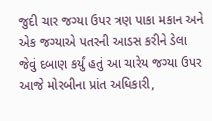જુદી ચાર જગ્યા ઉપર ત્રણ પાકા મકાન અને એક જગ્યાએ પતરની આડસ કરીને ડેલા જેવું દબાણ કર્યું હતું આ ચારેય જગ્યા ઉપર આજે મોરબીના પ્રાંત અધિકારી,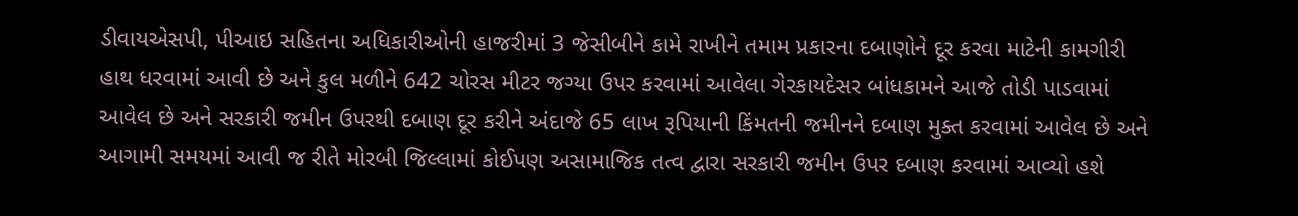ડીવાયએસપી, પીઆઇ સહિતના અધિકારીઓની હાજરીમાં 3 જેસીબીને કામે રાખીને તમામ પ્રકારના દબાણોને દૂર કરવા માટેની કામગીરી હાથ ધરવામાં આવી છે અને કુલ મળીને 642 ચોરસ મીટર જગ્યા ઉપર કરવામાં આવેલા ગેરકાયદેસર બાંધકામને આજે તોડી પાડવામાં આવેલ છે અને સરકારી જમીન ઉપરથી દબાણ દૂર કરીને અંદાજે 65 લાખ રૂપિયાની કિંમતની જમીનને દબાણ મુક્ત કરવામાં આવેલ છે અને આગામી સમયમાં આવી જ રીતે મોરબી જિલ્લામાં કોઈપણ અસામાજિક તત્વ દ્વારા સરકારી જમીન ઉપર દબાણ કરવામાં આવ્યો હશે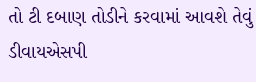તો ટી દબાણ તોડીને કરવામાં આવશે તેવું ડીવાયએસપી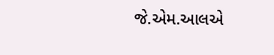જે.એમ.આલએ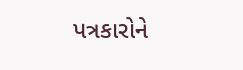પત્રકારોને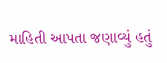માહિતી આપતા જણાવ્યું હતું